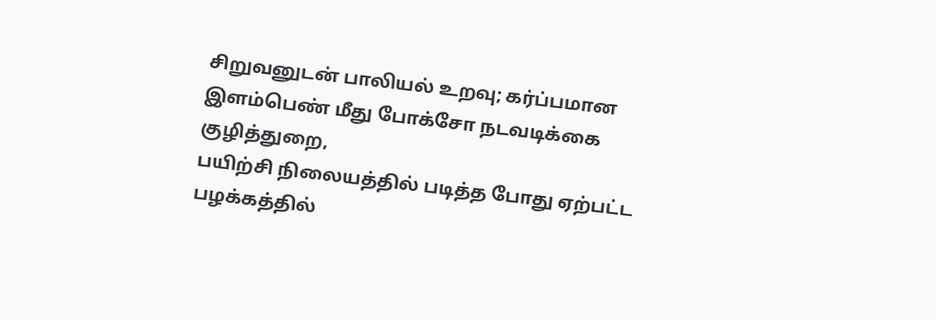சிறுவனுடன் பாலியல் உறவு; கர்ப்பமான இளம்பெண் மீது போக்சோ நடவடிக்கை
குழித்துறை,
பயிற்சி நிலையத்தில் படித்த போது ஏற்பட்ட பழக்கத்தில்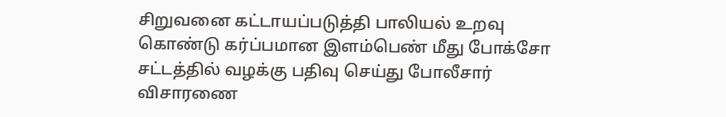சிறுவனை கட்டாயப்படுத்தி பாலியல் உறவு கொண்டு கர்ப்பமான இளம்பெண் மீது போக்சோ சட்டத்தில் வழக்கு பதிவு செய்து போலீசார் விசாரணை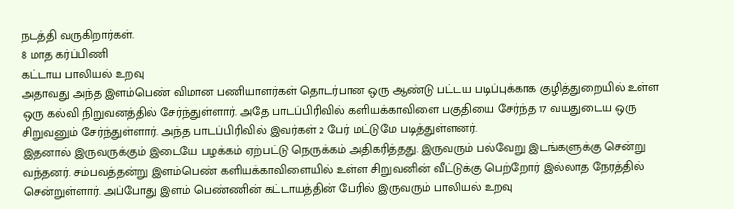நடத்தி வருகிறார்கள்.
8 மாத கர்ப்பிணி
கட்டாய பாலியல் உறவு
அதாவது அந்த இளம்பெண் விமான பணியாளர்கள் தொடர்பான ஒரு ஆண்டு பட்டய படிப்புக்காக குழித்துறையில் உள்ள ஒரு கல்வி நிறுவனத்தில் சேர்ந்துள்ளார். அதே பாடப்பிரிவில் களியக்காவிளை பகுதியை சேர்ந்த 17 வயதுடைய ஒரு சிறுவனும் சேர்ந்துள்ளார். அந்த பாடப்பிரிவில் இவர்கள் 2 பேர் மட்டுமே படித்துள்ளனர்.
இதனால் இருவருக்கும் இடையே பழக்கம் ஏற்பட்டு நெருக்கம் அதிகரித்தது. இருவரும் பல்வேறு இடங்களுக்கு சென்று வந்தனர். சம்பவத்தன்று இளம்பெண் களியக்காவிளையில் உள்ள சிறுவனின் வீட்டுக்கு பெற்றோர் இல்லாத நேரத்தில் சென்றுள்ளார். அப்போது இளம் பெண்ணின் கட்டாயத்தின் பேரில் இருவரும் பாலியல் உறவு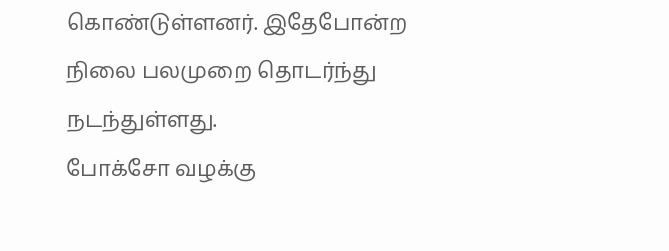கொண்டுள்ளனர். இதேபோன்ற நிலை பலமுறை தொடர்ந்து நடந்துள்ளது.
போக்சோ வழக்கு